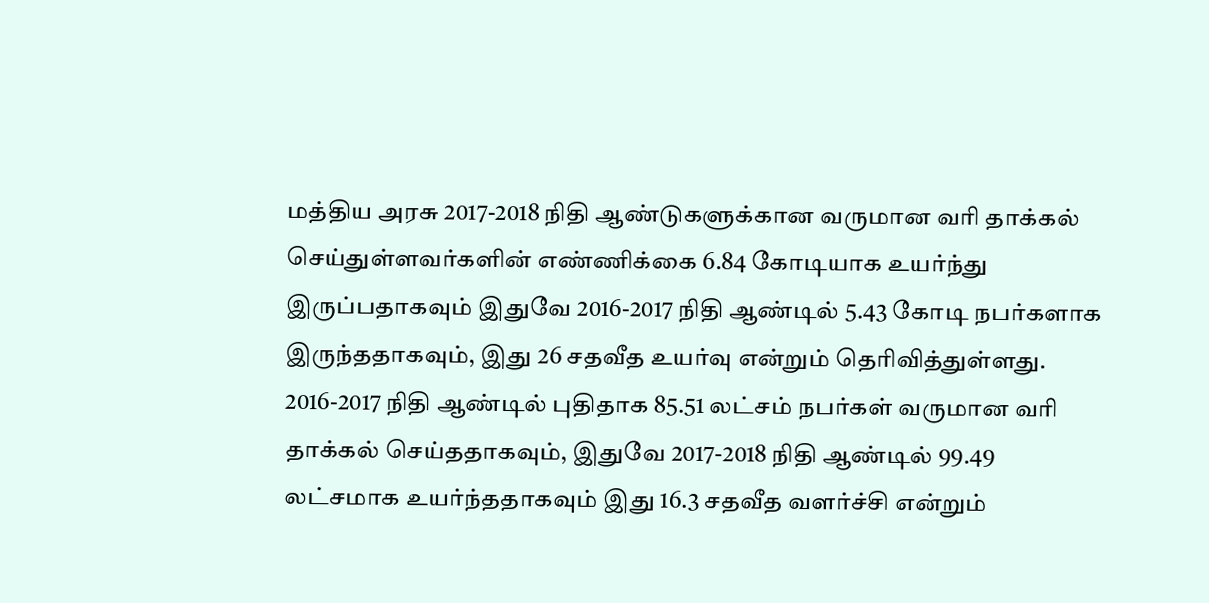மத்திய அரசு 2017-2018 நிதி ஆண்டுகளுக்கான வருமான வரி தாக்கல் செய்துள்ளவர்களின் எண்ணிக்கை 6.84 கோடியாக உயர்ந்து இருப்பதாகவும் இதுவே 2016-2017 நிதி ஆண்டில் 5.43 கோடி நபர்களாக இருந்ததாகவும், இது 26 சதவீத உயர்வு என்றும் தெரிவித்துள்ளது.
2016-2017 நிதி ஆண்டில் புதிதாக 85.51 லட்சம் நபர்கள் வருமான வரி தாக்கல் செய்ததாகவும், இதுவே 2017-2018 நிதி ஆண்டில் 99.49 லட்சமாக உயர்ந்ததாகவும் இது 16.3 சதவீத வளர்ச்சி என்றும்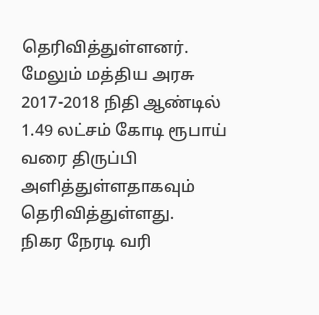தெரிவித்துள்ளனர். மேலும் மத்திய அரசு 2017-2018 நிதி ஆண்டில் 1.49 லட்சம் கோடி ரூபாய் வரை திருப்பி அளித்துள்ளதாகவும் தெரிவித்துள்ளது.
நிகர நேரடி வரி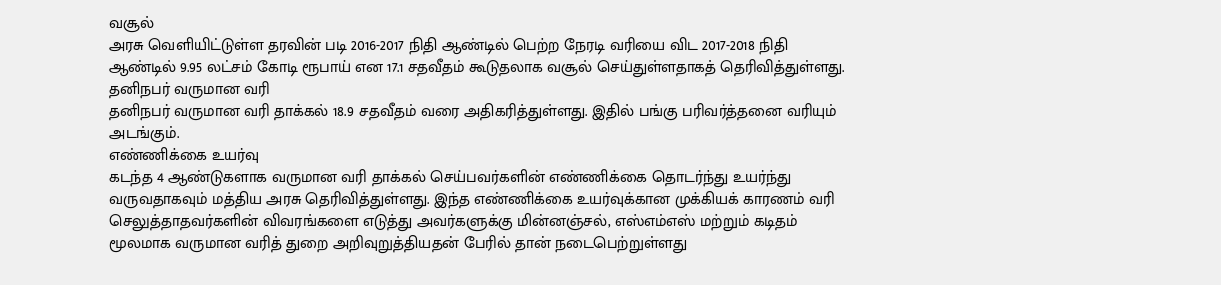வசூல்
அரசு வெளியிட்டுள்ள தரவின் படி 2016-2017 நிதி ஆண்டில் பெற்ற நேரடி வரியை விட 2017-2018 நிதி ஆண்டில் 9.95 லட்சம் கோடி ரூபாய் என 17.1 சதவீதம் கூடுதலாக வசூல் செய்துள்ளதாகத் தெரிவித்துள்ளது.
தனிநபர் வருமான வரி
தனிநபர் வருமான வரி தாக்கல் 18.9 சதவீதம் வரை அதிகரித்துள்ளது. இதில் பங்கு பரிவர்த்தனை வரியும் அடங்கும்.
எண்ணிக்கை உயர்வு
கடந்த 4 ஆண்டுகளாக வருமான வரி தாக்கல் செய்பவர்களின் எண்ணிக்கை தொடர்ந்து உயர்ந்து வருவதாகவும் மத்திய அரசு தெரிவித்துள்ளது. இந்த எண்ணிக்கை உயர்வுக்கான முக்கியக் காரணம் வரி செலுத்தாதவர்களின் விவரங்களை எடுத்து அவர்களுக்கு மின்னஞ்சல், எஸ்எம்எஸ் மற்றும் கடிதம் மூலமாக வருமான வரித் துறை அறிவுறுத்தியதன் பேரில் தான் நடைபெற்றுள்ளது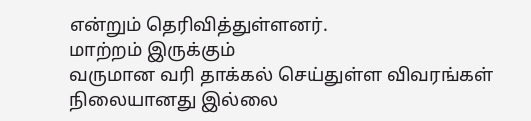என்றும் தெரிவித்துள்ளனர்.
மாற்றம் இருக்கும்
வருமான வரி தாக்கல் செய்துள்ள விவரங்கள் நிலையானது இல்லை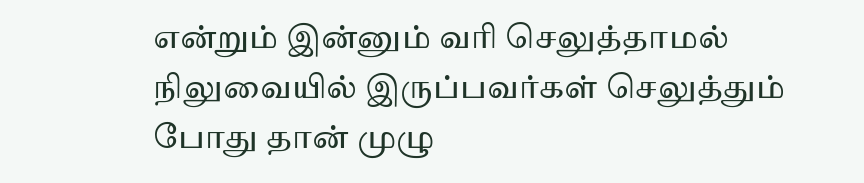என்றும் இன்னும் வரி செலுத்தாமல் நிலுவையில் இருப்பவர்கள் செலுத்தும் போது தான் முழு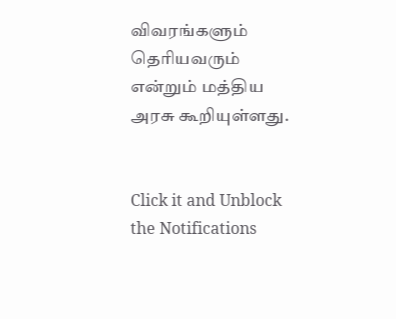விவரங்களும் தெரியவரும் என்றும் மத்திய அரசு கூறியுள்ளது.


Click it and Unblock the Notifications